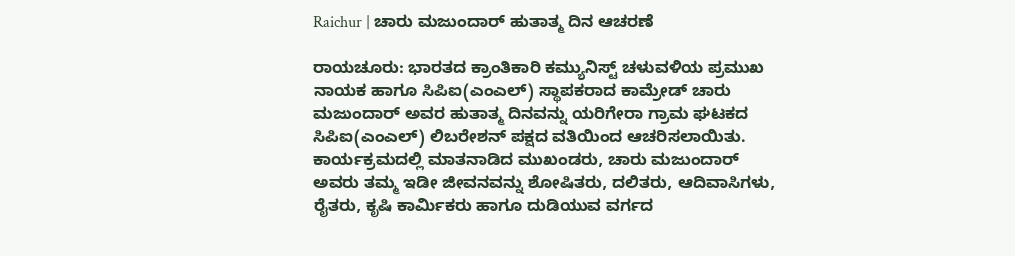Raichur | ಚಾರು ಮಜುಂದಾರ್ ಹುತಾತ್ಮ ದಿನ ಆಚರಣೆ

ರಾಯಚೂರು: ಭಾರತದ ಕ್ರಾಂತಿಕಾರಿ ಕಮ್ಯುನಿಸ್ಟ್ ಚಳುವಳಿಯ ಪ್ರಮುಖ ನಾಯಕ ಹಾಗೂ ಸಿಪಿಐ(ಎಂಎಲ್) ಸ್ಥಾಪಕರಾದ ಕಾಮ್ರೇಡ್ ಚಾರು ಮಜುಂದಾರ್ ಅವರ ಹುತಾತ್ಮ ದಿನವನ್ನು ಯರಿಗೇರಾ ಗ್ರಾಮ ಘಟಕದ ಸಿಪಿಐ(ಎಂಎಲ್) ಲಿಬರೇಶನ್ ಪಕ್ಷದ ವತಿಯಿಂದ ಆಚರಿಸಲಾಯಿತು.
ಕಾರ್ಯಕ್ರಮದಲ್ಲಿ ಮಾತನಾಡಿದ ಮುಖಂಡರು, ಚಾರು ಮಜುಂದಾರ್ ಅವರು ತಮ್ಮ ಇಡೀ ಜೀವನವನ್ನು ಶೋಷಿತರು, ದಲಿತರು, ಆದಿವಾಸಿಗಳು, ರೈತರು, ಕೃಷಿ ಕಾರ್ಮಿಕರು ಹಾಗೂ ದುಡಿಯುವ ವರ್ಗದ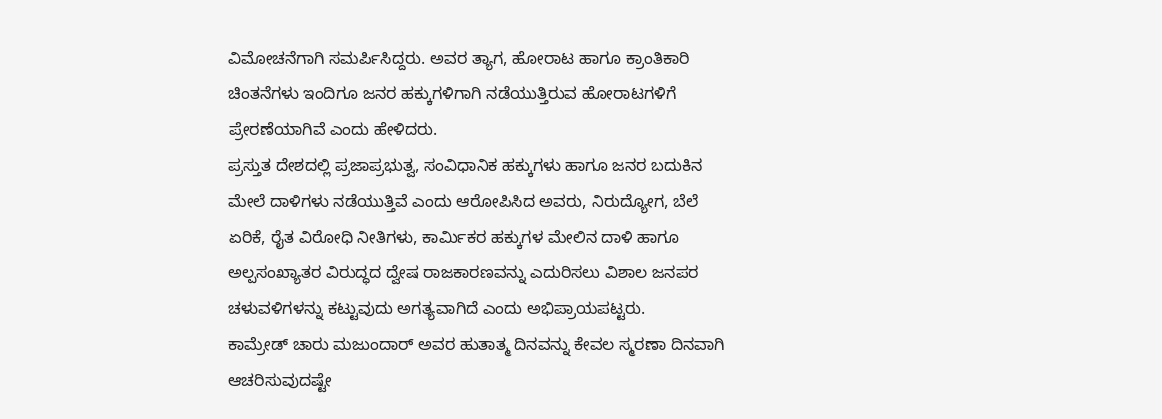ವಿಮೋಚನೆಗಾಗಿ ಸಮರ್ಪಿಸಿದ್ದರು. ಅವರ ತ್ಯಾಗ, ಹೋರಾಟ ಹಾಗೂ ಕ್ರಾಂತಿಕಾರಿ ಚಿಂತನೆಗಳು ಇಂದಿಗೂ ಜನರ ಹಕ್ಕುಗಳಿಗಾಗಿ ನಡೆಯುತ್ತಿರುವ ಹೋರಾಟಗಳಿಗೆ ಪ್ರೇರಣೆಯಾಗಿವೆ ಎಂದು ಹೇಳಿದರು.
ಪ್ರಸ್ತುತ ದೇಶದಲ್ಲಿ ಪ್ರಜಾಪ್ರಭುತ್ವ, ಸಂವಿಧಾನಿಕ ಹಕ್ಕುಗಳು ಹಾಗೂ ಜನರ ಬದುಕಿನ ಮೇಲೆ ದಾಳಿಗಳು ನಡೆಯುತ್ತಿವೆ ಎಂದು ಆರೋಪಿಸಿದ ಅವರು, ನಿರುದ್ಯೋಗ, ಬೆಲೆ ಏರಿಕೆ, ರೈತ ವಿರೋಧಿ ನೀತಿಗಳು, ಕಾರ್ಮಿಕರ ಹಕ್ಕುಗಳ ಮೇಲಿನ ದಾಳಿ ಹಾಗೂ ಅಲ್ಪಸಂಖ್ಯಾತರ ವಿರುದ್ಧದ ದ್ವೇಷ ರಾಜಕಾರಣವನ್ನು ಎದುರಿಸಲು ವಿಶಾಲ ಜನಪರ ಚಳುವಳಿಗಳನ್ನು ಕಟ್ಟುವುದು ಅಗತ್ಯವಾಗಿದೆ ಎಂದು ಅಭಿಪ್ರಾಯಪಟ್ಟರು.
ಕಾಮ್ರೇಡ್ ಚಾರು ಮಜುಂದಾರ್ ಅವರ ಹುತಾತ್ಮ ದಿನವನ್ನು ಕೇವಲ ಸ್ಮರಣಾ ದಿನವಾಗಿ ಆಚರಿಸುವುದಷ್ಟೇ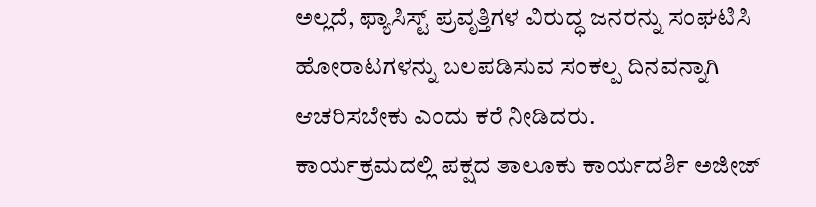ಅಲ್ಲದೆ, ಫ್ಯಾಸಿಸ್ಟ್ ಪ್ರವೃತ್ತಿಗಳ ವಿರುದ್ಧ ಜನರನ್ನು ಸಂಘಟಿಸಿ ಹೋರಾಟಗಳನ್ನು ಬಲಪಡಿಸುವ ಸಂಕಲ್ಪ ದಿನವನ್ನಾಗಿ ಆಚರಿಸಬೇಕು ಎಂದು ಕರೆ ನೀಡಿದರು.
ಕಾರ್ಯಕ್ರಮದಲ್ಲಿ ಪಕ್ಷದ ತಾಲೂಕು ಕಾರ್ಯದರ್ಶಿ ಅಜೀಜ್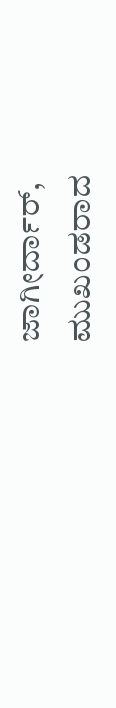ಜಾಗೀರ್ದಾರ್, ಮುಖಂಡರಾದ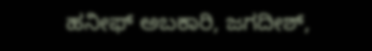ಹನೀಫ್ ಅಬಕಾರಿ, ಜಗದೀಶ್,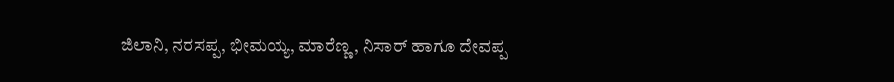ಜಿಲಾನಿ, ನರಸಪ್ಪ, ಭೀಮಯ್ಯ, ಮಾರೆಣ್ಣ, ನಿಸಾರ್ ಹಾಗೂ ದೇವಪ್ಪ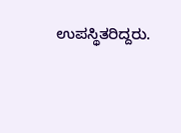ಉಪಸ್ಥಿತರಿದ್ದರು.